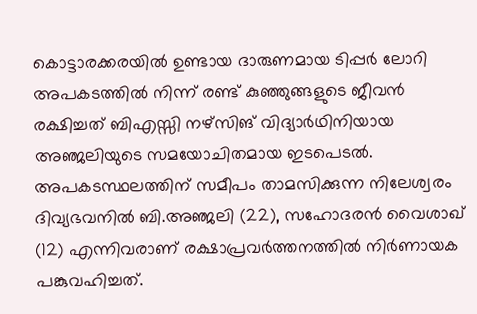കൊട്ടാരക്കരയിൽ ഉണ്ടായ ദാരുണമായ ടിപ്പർ ലോറി അപകടത്തിൽ നിന്ന് രണ്ട് കുഞ്ഞുങ്ങളുടെ ജീവൻ രക്ഷിച്ചത് ബിഎസ്സി നഴ്സിങ് വിദ്യാർഥിനിയായ അഞ്ജലിയുടെ സമയോചിതമായ ഇടപെടൽ. അപകടസ്ഥലത്തിന് സമീപം താമസിക്കുന്ന നിലേശ്വരം ദിവ്യഭവനിൽ ബി.അഞ്ജലി (22), സഹോദരൻ വൈശാഖ് (12) എന്നിവരാണ് രക്ഷാപ്രവർത്തനത്തിൽ നിർണായക പങ്കുവഹിച്ചത്.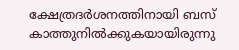ക്ഷേത്രദർശനത്തിനായി ബസ് കാത്തുനിൽക്കുകയായിരുന്നു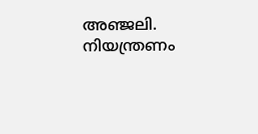അഞ്ജലി. നിയന്ത്രണം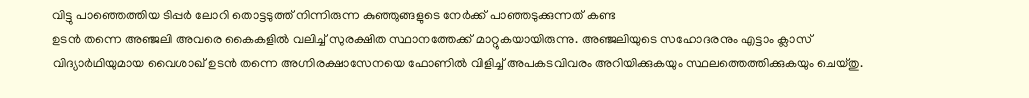വിട്ടു പാഞ്ഞെത്തിയ ടിപ്പർ ലോറി തൊട്ടടുത്ത് നിന്നിരുന്ന കുഞ്ഞുങ്ങളുടെ നേർക്ക് പാഞ്ഞടുക്കുന്നത് കണ്ട
ഉടൻ തന്നെ അഞ്ജലി അവരെ കൈകളിൽ വലിച്ച് സുരക്ഷിത സ്ഥാനത്തേക്ക് മാറ്റുകയായിരുന്നു. അഞ്ജലിയുടെ സഹോദരനും എട്ടാം ക്ലാസ് വിദ്യാർഥിയുമായ വൈശാഖ് ഉടൻ തന്നെ അഗ്നിരക്ഷാസേനയെ ഫോണിൽ വിളിച്ച് അപകടവിവരം അറിയിക്കുകയും സ്ഥലത്തെത്തിക്കുകയും ചെയ്തു.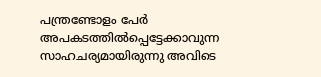പന്ത്രണ്ടോളം പേർ അപകടത്തിൽപ്പെട്ടേക്കാവുന്ന സാഹചര്യമായിരുന്നു അവിടെ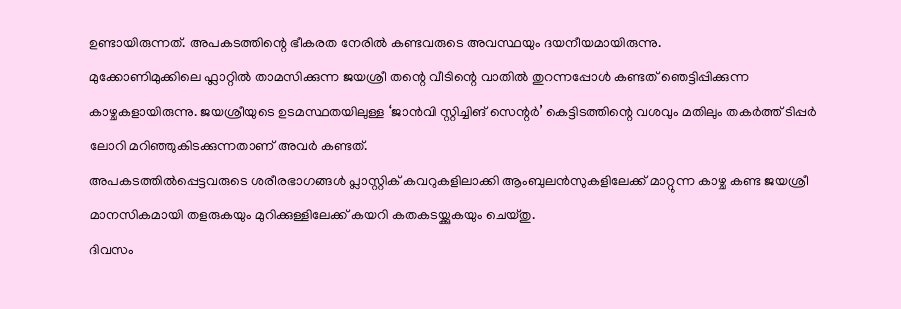ഉണ്ടായിരുന്നത്. അപകടത്തിന്റെ ഭീകരത നേരിൽ കണ്ടവരുടെ അവസ്ഥയും ദയനീയമായിരുന്നു.
മുക്കോണിമുക്കിലെ ഫ്ലാറ്റിൽ താമസിക്കുന്ന ജയശ്രീ തന്റെ വീടിന്റെ വാതിൽ തുറന്നപ്പോൾ കണ്ടത് ഞെട്ടിപ്പിക്കുന്ന കാഴ്ചകളായിരുന്നു. ജയശ്രീയുടെ ഉടമസ്ഥതയിലുള്ള ‘ജാൻവി സ്റ്റിച്ചിങ് സെന്റർ’ കെട്ടിടത്തിന്റെ വശവും മതിലും തകർത്ത് ടിപ്പർ ലോറി മറിഞ്ഞുകിടക്കുന്നതാണ് അവർ കണ്ടത്.
അപകടത്തിൽപ്പെട്ടവരുടെ ശരീരഭാഗങ്ങൾ പ്ലാസ്റ്റിക് കവറുകളിലാക്കി ആംബുലൻസുകളിലേക്ക് മാറ്റുന്ന കാഴ്ച കണ്ട ജയശ്രീ മാനസികമായി തളരുകയും മുറിക്കുള്ളിലേക്ക് കയറി കതകടയ്ക്കുകയും ചെയ്തു.
ദിവസം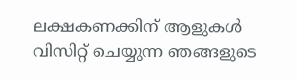ലക്ഷകണക്കിന് ആളുകൾ വിസിറ്റ് ചെയ്യുന്ന ഞങ്ങളുടെ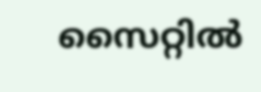സൈറ്റിൽ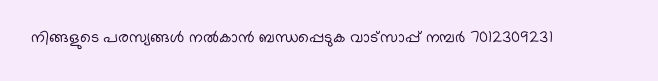നിങ്ങളുടെ പരസ്യങ്ങൾ നൽകാൻ ബന്ധപ്പെടുക വാട്സാപ്പ് നമ്പർ 7012309231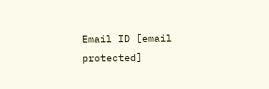Email ID [email protected]